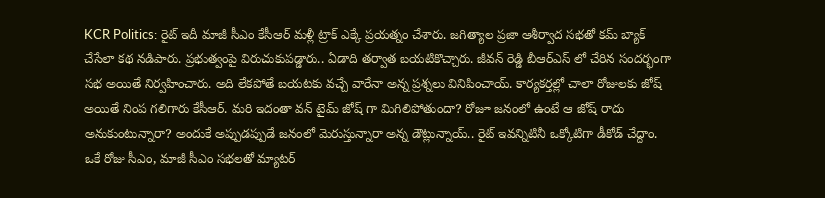KCR Politics: రైట్ ఇదీ మాజీ సీఎం కేసీఆర్ మళ్లీ ట్రాక్ ఎక్కే ప్రయత్నం చేశారు. జగిత్యాల ప్రజా ఆశీర్వాద సభతో కమ్ బ్యాక్ చేసేలా కథ నడిపారు. ప్రభుత్వంపై విరుచుకుపడ్డారు.. ఏడాది తర్వాత బయటికొచ్చారు. జీవన్ రెడ్డి బీఆర్ఎస్ లో చేరిన సందర్భంగా సభ అయితే నిర్వహించారు. అది లేకపోతే బయటకు వచ్చే వారేనా అన్న ప్రశ్నలు వినిపించాయ్. కార్యకర్తల్లో చాలా రోజులకు జోష్ అయితే నింప గలిగారు కేసీఆర్. మరి ఇదంతా వన్ టైమ్ జోష్ గా మిగిలిపోతుందా? రోజూ జనంలో ఉంటే ఆ జోష్ రాదు అనుకుంటున్నారా? అందుకే అప్పుడప్పుడే జనంలో మెరుస్తున్నారా అన్న డౌట్లున్నాయ్.. రైట్ ఇవన్నిటినీ ఒక్కోటిగా డీకోడ్ చేద్దాం.
ఒకే రోజు సీఎం, మాజీ సీఎం సభలతో మ్యాటర్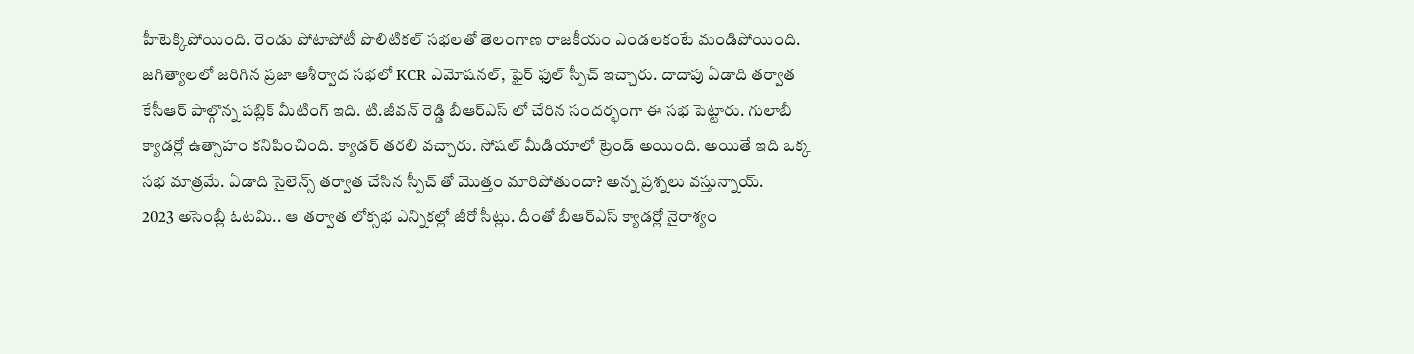హీటెక్కిపోయింది. రెండు పోటాపోటీ పొలిటికల్ సభలతో తెలంగాణ రాజకీయం ఎండలకంటే మండిపోయింది. జగిత్యాలలో జరిగిన ప్రజా ఆశీర్వాద సభలో KCR ఎమోషనల్, ఫైర్ ఫుల్ స్పీచ్ ఇచ్చారు. దాదాపు ఏడాది తర్వాత కేసీఆర్ పాల్గొన్న పబ్లిక్ మీటింగ్ ఇది. టి.జీవన్ రెడ్డి బీఆర్ఎస్ లో చేరిన సందర్భంగా ఈ సభ పెట్టారు. గులాబీ క్యాడర్లో ఉత్సాహం కనిపించింది. క్యాడర్ తరలి వచ్చారు. సోషల్ మీడియాలో ట్రెండ్ అయింది. అయితే ఇది ఒక్క సభ మాత్రమే. ఏడాది సైలెన్స్ తర్వాత చేసిన స్పీచ్ తో మొత్తం మారిపోతుందా? అన్న ప్రశ్నలు వస్తున్నాయ్.
2023 అసెంబ్లీ ఓటమి.. ఆ తర్వాత లోక్సభ ఎన్నికల్లో జీరో సీట్లు. దీంతో బీఆర్ఎస్ క్యాడర్లో నైరాశ్యం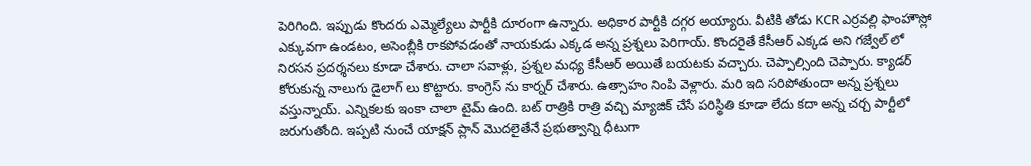పెరిగింది. ఇప్పుడు కొందరు ఎమ్మెల్యేలు పార్టీకి దూరంగా ఉన్నారు. అధికార పార్టీకి దగ్గర అయ్యారు. వీటికి తోడు KCR ఎర్రవల్లి ఫాంహౌస్లో ఎక్కువగా ఉండటం, అసెంబ్లీకి రాకపోవడంతో నాయకుడు ఎక్కడ అన్న ప్రశ్నలు పెరిగాయ్. కొందరైతే కేసీఆర్ ఎక్కడ అని గజ్వేల్ లో నిరసన ప్రదర్శనలు కూడా చేశారు. చాలా సవాళ్లు, ప్రశ్నల మధ్య కేసీఆర్ అయితే బయటకు వచ్చారు. చెప్పాల్సింది చెప్పారు. క్యాడర్ కోరుకున్న నాలుగు డైలాగ్ లు కొట్టారు. కాంగ్రెస్ ను కార్నర్ చేశారు. ఉత్సాహం నింపి వెళ్లారు. మరి ఇది సరిపోతుందా అన్న ప్రశ్నలు వస్తున్నాయ్. ఎన్నికలకు ఇంకా చాలా టైమ్ ఉంది. బట్ రాత్రికి రాత్రి వచ్చి మ్యాజిక్ చేసే పరిస్థితి కూడా లేదు కదా అన్న చర్చ పార్టీలో జరుగుతోంది. ఇప్పటి నుంచే యాక్షన్ ప్లాన్ మొదలైతేనే ప్రభుత్వాన్ని ధీటుగా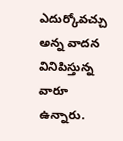ఎదుర్కోవచ్చు అన్న వాదన వినిపిస్తున్న వారూ ఉన్నారు.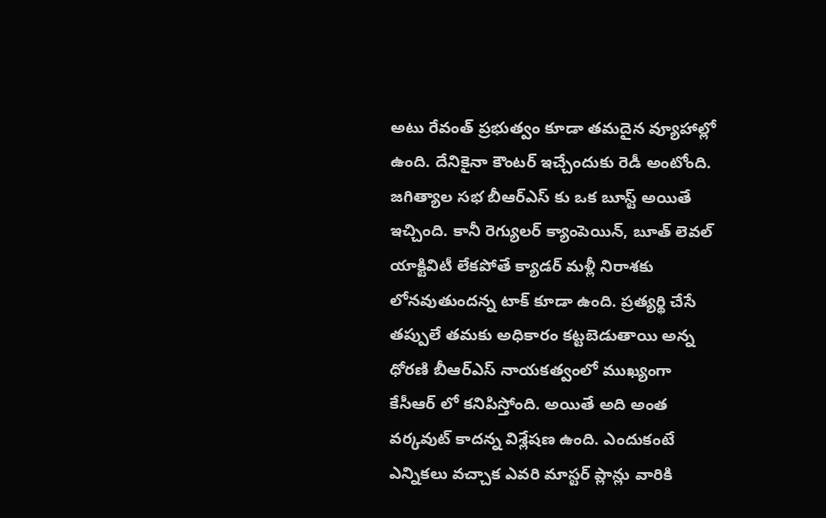అటు రేవంత్ ప్రభుత్వం కూడా తమదైన వ్యూహాల్లో ఉంది. దేనికైనా కౌంటర్ ఇచ్చేందుకు రెడీ అంటోంది.
జగిత్యాల సభ బీఆర్ఎస్ కు ఒక బూస్ట్ అయితే ఇచ్చింది. కానీ రెగ్యులర్ క్యాంపెయిన్, బూత్ లెవల్ యాక్టివిటీ లేకపోతే క్యాడర్ మళ్లీ నిరాశకు లోనవుతుందన్న టాక్ కూడా ఉంది. ప్రత్యర్థి చేసే తప్పులే తమకు అధికారం కట్టబెడుతాయి అన్న ధోరణి బీఆర్ఎస్ నాయకత్వంలో ముఖ్యంగా కేసీఆర్ లో కనిపిస్తోంది. అయితే అది అంత వర్కవుట్ కాదన్న విశ్లేషణ ఉంది. ఎందుకంటే ఎన్నికలు వచ్చాక ఎవరి మాస్టర్ ప్లాన్లు వారికి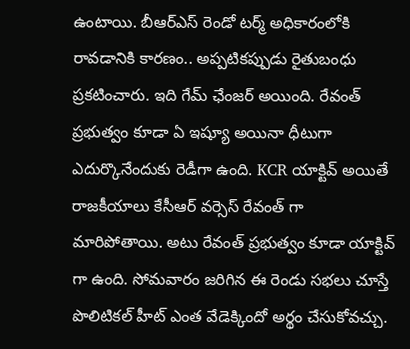ఉంటాయి. బీఆర్ఎస్ రెండో టర్మ్ అధికారంలోకి రావడానికి కారణం.. అప్పటికప్పుడు రైతుబంధు ప్రకటించారు. ఇది గేమ్ ఛేంజర్ అయింది. రేవంత్ ప్రభుత్వం కూడా ఏ ఇష్యూ అయినా ధీటుగా ఎదుర్కొనేందుకు రెడీగా ఉంది. KCR యాక్టివ్ అయితే రాజకీయాలు కేసీఆర్ వర్సెస్ రేవంత్ గా మారిపోతాయి. అటు రేవంత్ ప్రభుత్వం కూడా యాక్టివ్ గా ఉంది. సోమవారం జరిగిన ఈ రెండు సభలు చూస్తే పొలిటికల్ హీట్ ఎంత వేడెక్కిందో అర్థం చేసుకోవచ్చు.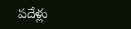పదేళ్లు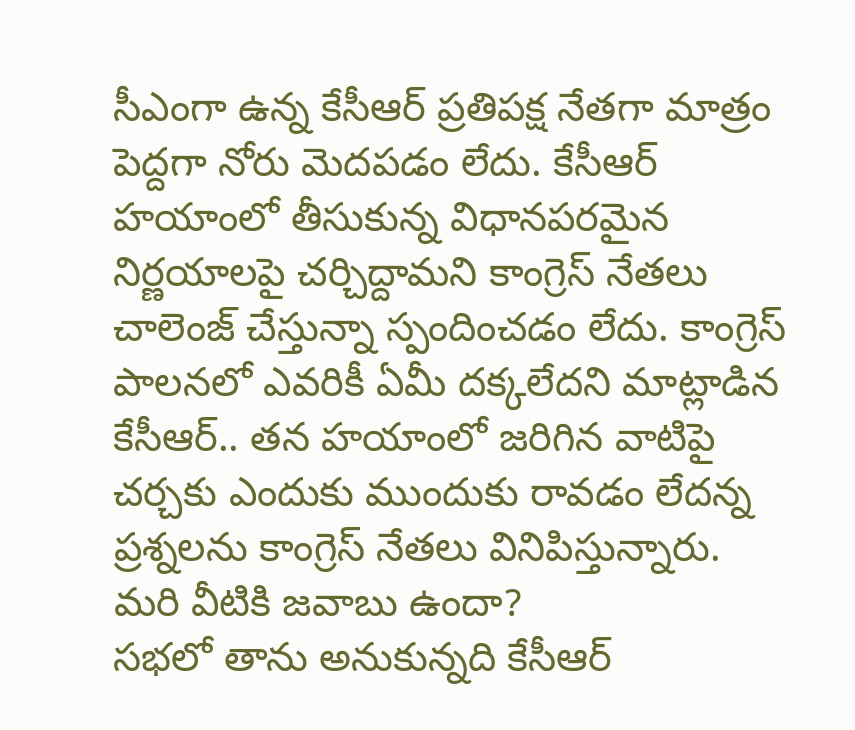సీఎంగా ఉన్న కేసీఆర్ ప్రతిపక్ష నేతగా మాత్రం పెద్దగా నోరు మెదపడం లేదు. కేసీఆర్ హయాంలో తీసుకున్న విధానపరమైన నిర్ణయాలపై చర్చిద్దామని కాంగ్రెస్ నేతలు చాలెంజ్ చేస్తున్నా స్పందించడం లేదు. కాంగ్రెస్ పాలనలో ఎవరికీ ఏమీ దక్కలేదని మాట్లాడిన కేసీఆర్.. తన హయాంలో జరిగిన వాటిపై చర్చకు ఎందుకు ముందుకు రావడం లేదన్న ప్రశ్నలను కాంగ్రెస్ నేతలు వినిపిస్తున్నారు. మరి వీటికి జవాబు ఉందా?
సభలో తాను అనుకున్నది కేసీఆర్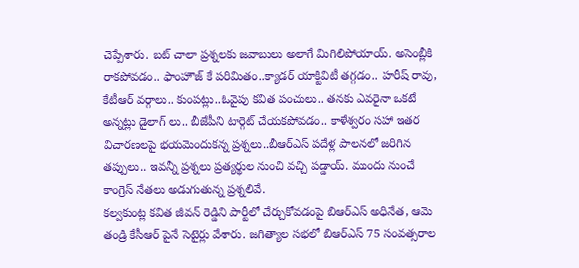చెప్పేశారు. బట్ చాలా ప్రశ్నలకు జవాబులు అలాగే మిగిలిపోయాయ్. అసెంబ్లీకి రాకపోవడం.. ఫాంహౌజ్ కే పరిమితం..క్యాడర్ యాక్టివిటీ తగ్గడం.. హరీష్ రావు, కేటీఆర్ వర్గాలు.. కుంపట్లు..ఓవైపు కవిత పంచులు.. తనకు ఎవరైనా ఒకటే అన్నట్లు డైలాగ్ లు.. బీజేపీని టార్గెట్ చేయకపోవడం.. కాళేశ్వరం సహా ఇతర విచారణలపై భయమెందుకన్న ప్రశ్నలు..బీఆర్ఎస్ పదేళ్ల పాలనలో జరిగిన తప్పులు.. ఇవన్నీ ప్రశ్నలు ప్రత్యర్థుల నుంచి వచ్చి పడ్డాయ్. ముందు నుంచే కాంగ్రెస్ నేతలు అడుగుతున్న ప్రశ్నలివే.
కల్వకుంట్ల కవిత జీవన్ రెడ్డిని పార్టీలో చేర్చుకోవడంపై బిఆర్ఎస్ అధినేత, ఆమె తండ్రి కేసీఆర్ పైనే సెటైర్లు వేశారు. జగిత్యాల సభలో బిఆర్ఎస్ 75 సంవత్సరాల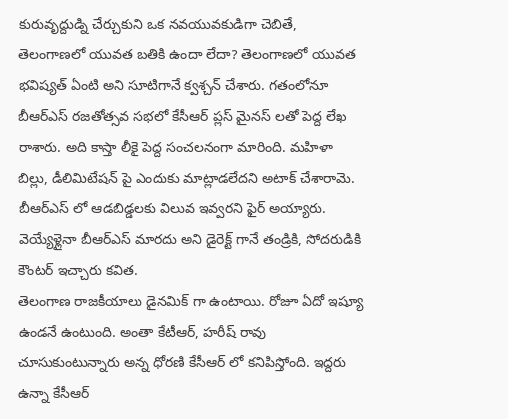కురువృద్దుడ్ని చేర్చుకుని ఒక నవయువకుడిగా చెబితే, తెలంగాణలో యువత బతికి ఉందా లేదా? తెలంగాణలో యువత భవిష్యత్ ఏంటి అని సూటిగానే క్వశ్చన్ చేశారు. గతంలోనూ బీఆర్ఎస్ రజతోత్సవ సభలో కేసీఆర్ ప్లస్ మైనస్ లతో పెద్ద లేఖ రాశారు. అది కాస్తా లీకై పెద్ద సంచలనంగా మారింది. మహిళా బిల్లు, డీలిమిటేషన్ పై ఎందుకు మాట్లాడలేదని అటాక్ చేశారామె. బీఆర్ఎస్ లో ఆడబిడ్డలకు విలువ ఇవ్వరని ఫైర్ అయ్యారు. వెయ్యేళ్లైనా బీఆర్ఎస్ మారదు అని డైరెక్ట్ గానే తండ్రికి, సోదరుడికి కౌంటర్ ఇచ్చారు కవిత.
తెలంగాణ రాజకీయాలు డైనమిక్ గా ఉంటాయి. రోజూ ఏదో ఇష్యూ ఉండనే ఉంటుంది. అంతా కేటీఆర్, హరీష్ రావు చూసుకుంటున్నారు అన్న ధోరణి కేసీఆర్ లో కనిపిస్తోంది. ఇద్దరు ఉన్నా కేసీఆర్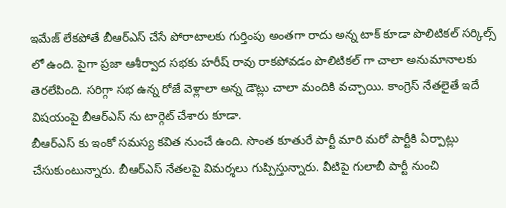ఇమేజ్ లేకపోతే బీఆర్ఎస్ చేసే పోరాటాలకు గుర్తింపు అంతగా రాదు అన్న టాక్ కూడా పొలిటికల్ సర్కిల్స్ లో ఉంది. పైగా ప్రజా ఆశీర్వాద సభకు హరీష్ రావు రాకపోవడం పొలిటికల్ గా చాలా అనుమానాలకు తెరలేపింది. సరిగ్గా సభ ఉన్న రోజే వెళ్లాలా అన్న డౌట్లు చాలా మందికి వచ్చాయి. కాంగ్రెస్ నేతలైతే ఇదే విషయంపై బీఆర్ఎస్ ను టార్గెట్ చేశారు కూడా.
బీఆర్ఎస్ కు ఇంకో సమస్య కవిత నుంచే ఉంది. సొంత కూతురే పార్టీ మారి మరో పార్టీకి ఏర్పాట్లు చేసుకుంటున్నారు. బీఆర్ఎస్ నేతలపై విమర్శలు గుప్పిస్తున్నారు. వీటిపై గులాబీ పార్టీ నుంచి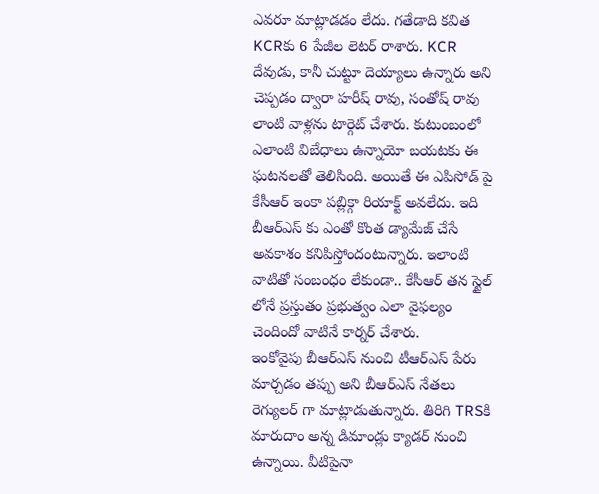ఎవరూ మాట్లాడడం లేదు. గతేడాది కవిత KCRకు 6 పేజీల లెటర్ రాశారు. KCR దేవుడు, కానీ చుట్టూ దెయ్యాలు ఉన్నారు అని చెప్పడం ద్వారా హరీష్ రావు, సంతోష్ రావు లాంటి వాళ్లను టార్గెట్ చేశారు. కుటుంబంలో ఎలాంటి విబేధాలు ఉన్నాయో బయటకు ఈ ఘటనలతో తెలిసింది. అయితే ఈ ఎపిసోడ్ పై కేసీఆర్ ఇంకా పబ్లిక్గా రియాక్ట్ అవలేదు. ఇది బీఆర్ఎస్ కు ఎంతో కొంత డ్యామేజ్ చేసే అవకాశం కనిపిస్తోందంటున్నారు. ఇలాంటి వాటితో సంబంధం లేకుండా.. కేసీఆర్ తన స్టైల్ లోనే ప్రస్తుతం ప్రభుత్వం ఎలా వైఫల్యం చెందిందో వాటినే కార్నర్ చేశారు.
ఇంకోవైపు బీఆర్ఎస్ నుంచి టీఆర్ఎస్ పేరు మార్చడం తప్పు అని బీఆర్ఎస్ నేతలు రెగ్యులర్ గా మాట్లాడుతున్నారు. తిరిగి TRSకి మారుదాం అన్న డిమాండ్లు క్యాడర్ నుంచి ఉన్నాయి. వీటిపైనా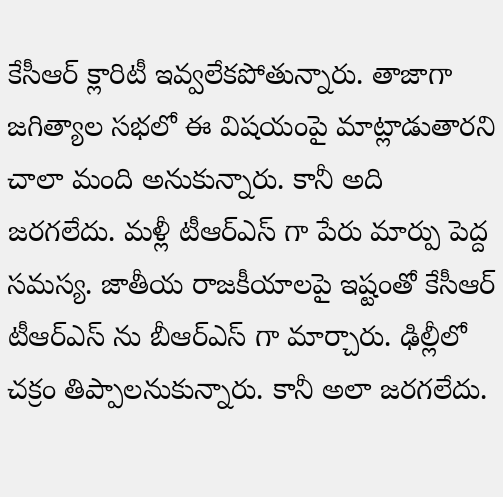కేసీఆర్ క్లారిటీ ఇవ్వలేకపోతున్నారు. తాజాగా జగిత్యాల సభలో ఈ విషయంపై మాట్లాడుతారని చాలా మంది అనుకున్నారు. కానీ అది జరగలేదు. మళ్లీ టీఆర్ఎస్ గా పేరు మార్పు పెద్ద సమస్య. జాతీయ రాజకీయాలపై ఇష్టంతో కేసీఆర్ టీఆర్ఎస్ ను బీఆర్ఎస్ గా మార్చారు. ఢిల్లీలో చక్రం తిప్పాలనుకున్నారు. కానీ అలా జరగలేదు.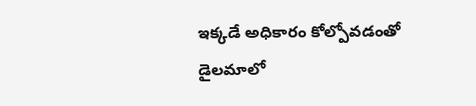ఇక్కడే అధికారం కోల్పోవడంతో డైలమాలో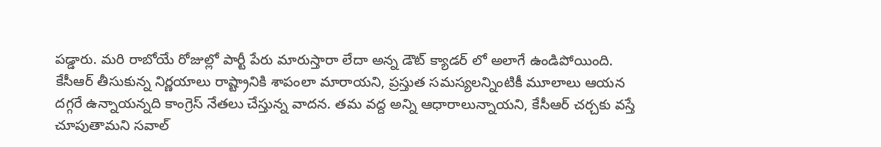పడ్డారు. మరి రాబోయే రోజుల్లో పార్టీ పేరు మారుస్తారా లేదా అన్న డౌట్ క్యాడర్ లో అలాగే ఉండిపోయింది.
కేసీఆర్ తీసుకున్న నిర్ణయాలు రాష్ట్రానికి శాపంలా మారాయని, ప్రస్తుత సమస్యలన్నింటికీ మూలాలు ఆయన దగ్గరే ఉన్నాయన్నది కాంగ్రెస్ నేతలు చేస్తున్న వాదన. తమ వద్ద అన్ని ఆధారాలున్నాయని, కేసీఆర్ చర్చకు వస్తే చూపుతామని సవాల్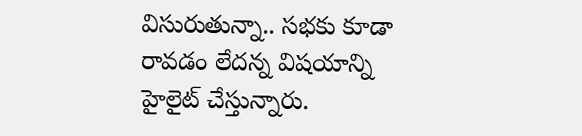విసురుతున్నా.. సభకు కూడా రావడం లేదన్న విషయాన్ని హైలైట్ చేస్తున్నారు.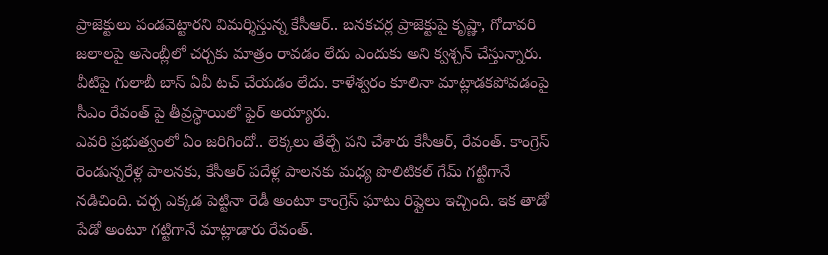ప్రాజెక్టులు పండవెట్టారని విమర్శిస్తున్న కేసీఆర్.. బనకచర్ల ప్రాజెక్టుపై కృష్ణా, గోదావరి జలాలపై అసెంబ్లీలో చర్చకు మాత్రం రావడం లేదు ఎందుకు అని క్వశ్చన్ చేస్తున్నారు. వీటిపై గులాబీ బాస్ ఏవీ టచ్ చేయడం లేదు. కాళేశ్వరం కూలినా మాట్లాడకపోవడంపై సీఎం రేవంత్ పై తీవ్రస్థాయిలో ఫైర్ అయ్యారు.
ఎవరి ప్రభుత్వంలో ఏం జరిగిందో.. లెక్కలు తేల్చే పని చేశారు కేసీఆర్, రేవంత్. కాంగ్రెస్ రెండున్నరేళ్ల పాలనకు, కేసీఆర్ పదేళ్ల పాలనకు మధ్య పొలిటికల్ గేమ్ గట్టిగానే నడిచింది. చర్చ ఎక్కడ పెట్టినా రెడీ అంటూ కాంగ్రెస్ ఘాటు రిప్లైలు ఇచ్చింది. ఇక తాడో పేడో అంటూ గట్టిగానే మాట్లాడారు రేవంత్.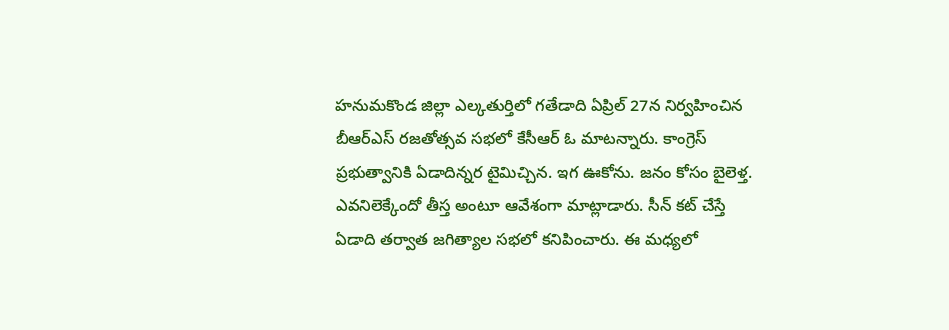హనుమకొండ జిల్లా ఎల్కతుర్తిలో గతేడాది ఏప్రిల్ 27న నిర్వహించిన బీఆర్ఎస్ రజతోత్సవ సభలో కేసీఆర్ ఓ మాటన్నారు. కాంగ్రెస్ ప్రభుత్వానికి ఏడాదిన్నర టైమిచ్చిన. ఇగ ఊకోను. జనం కోసం బైలెళ్త. ఎవనిలెక్కేందో తీస్త అంటూ ఆవేశంగా మాట్లాడారు. సీన్ కట్ చేస్తే ఏడాది తర్వాత జగిత్యాల సభలో కనిపించారు. ఈ మధ్యలో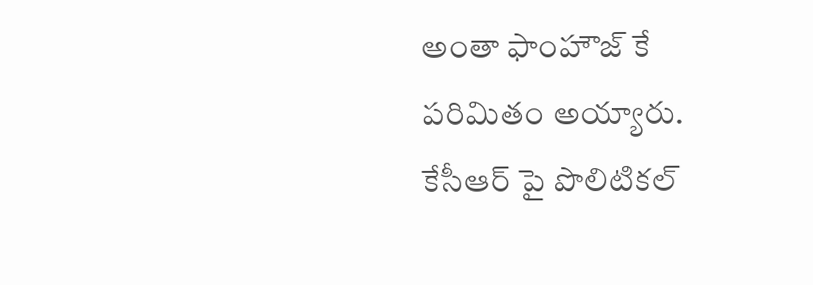అంతా ఫాంహౌజ్ కే పరిమితం అయ్యారు. కేసీఆర్ పై పొలిటికల్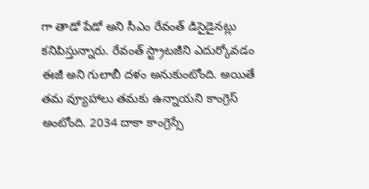గా తాడో పేడో అని సీఎం రేవంత్ డిసైడైనట్లు కనిపిస్తున్నారు. రేవంత్ స్ట్రాటజీని ఎదుర్కోవడం ఈజీ అని గులాబీ దళం అనుకుంటోంది. అయితే తమ వ్యూహాలు తమకు ఉన్నాయని కాంగ్రెస్ అంటోంది. 2034 దాకా కాంగ్రెస్సే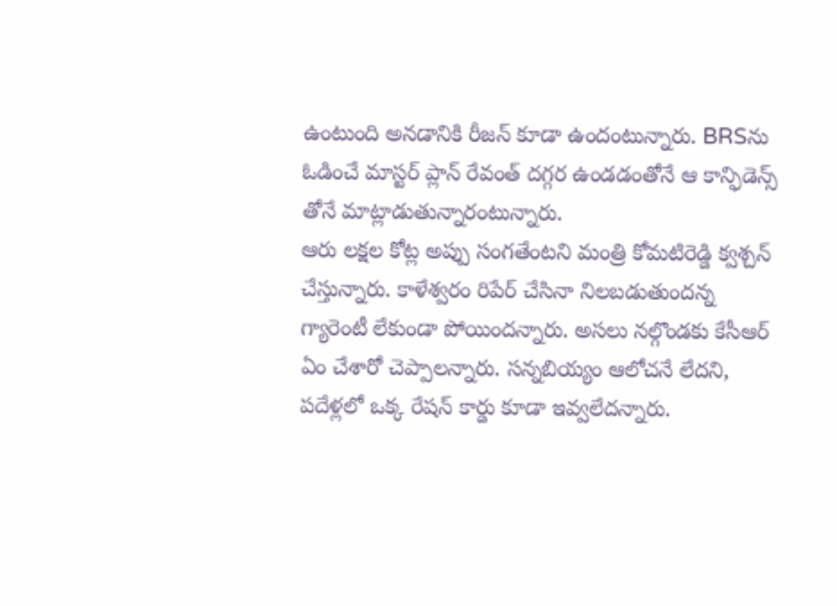ఉంటుంది అనడానికి రీజన్ కూడా ఉందంటున్నారు. BRSను ఓడించే మాస్టర్ ప్లాన్ రేవంత్ దగ్గర ఉండడంతోనే ఆ కాన్ఫిడెన్స్ తోనే మాట్లాడుతున్నారంటున్నారు.
ఆరు లక్షల కోట్ల అప్పు సంగతేంటని మంత్రి కోమటిరెడ్డి క్వశ్చన్ చేస్తున్నారు. కాళేశ్వరం రిపేర్ చేసినా నిలబడుతుందన్న గ్యారెంటీ లేకుండా పోయిందన్నారు. అసలు నల్గొండకు కేసీఆర్ ఏం చేశారో చెప్పాలన్నారు. సన్నబియ్యం ఆలోచనే లేదని, పదేళ్లలో ఒక్క రేషన్ కార్డు కూడా ఇవ్వలేదన్నారు.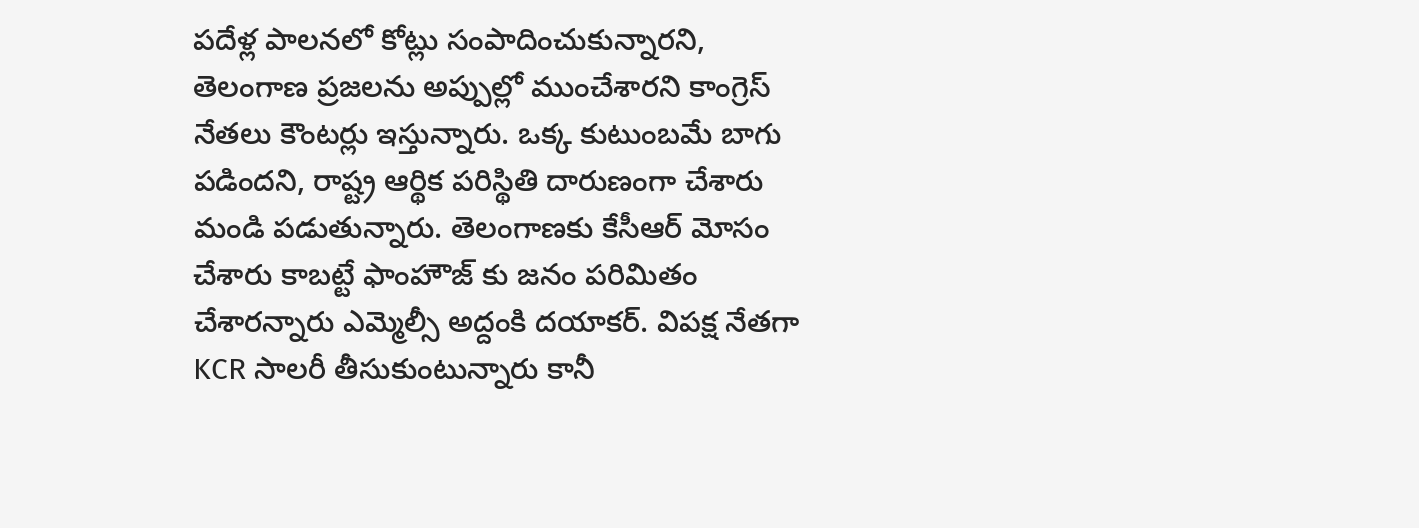పదేళ్ల పాలనలో కోట్లు సంపాదించుకున్నారని, తెలంగాణ ప్రజలను అప్పుల్లో ముంచేశారని కాంగ్రెస్ నేతలు కౌంటర్లు ఇస్తున్నారు. ఒక్క కుటుంబమే బాగు పడిందని, రాష్ట్ర ఆర్థిక పరిస్థితి దారుణంగా చేశారు మండి పడుతున్నారు. తెలంగాణకు కేసీఆర్ మోసం చేశారు కాబట్టే ఫాంహౌజ్ కు జనం పరిమితం చేశారన్నారు ఎమ్మెల్సీ అద్దంకి దయాకర్. విపక్ష నేతగా KCR సాలరీ తీసుకుంటున్నారు కానీ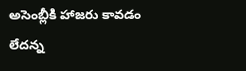అసెంబ్లీకి హాజరు కావడం లేదన్న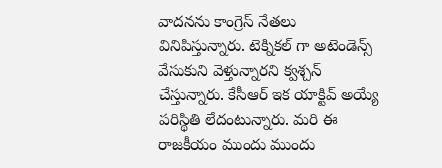వాదనను కాంగ్రెస్ నేతలు వినిపిస్తున్నారు. టెక్నికల్ గా అటెండెన్స్ వేసుకుని వెళ్తున్నారని క్వశ్చన్ చేస్తున్నారు. కేసీఆర్ ఇక యాక్టివ్ అయ్యే పరిస్థితి లేదంటున్నారు. మరి ఈ రాజకీయం ముందు ముందు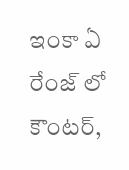ఇంకా ఏ రేంజ్ లో కౌంటర్,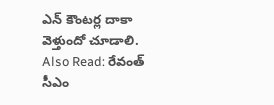ఎన్ కౌంటర్ల దాకా వెళ్తుందో చూడాలి.
Also Read: రేవంత్ సీఎం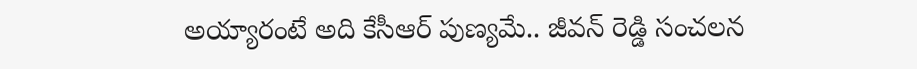అయ్యారంటే అది కేసీఆర్ పుణ్యమే.. జీవన్ రెడ్డి సంచలన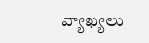వ్యాఖ్యలు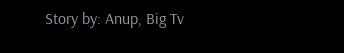Story by: Anup, Big Tv